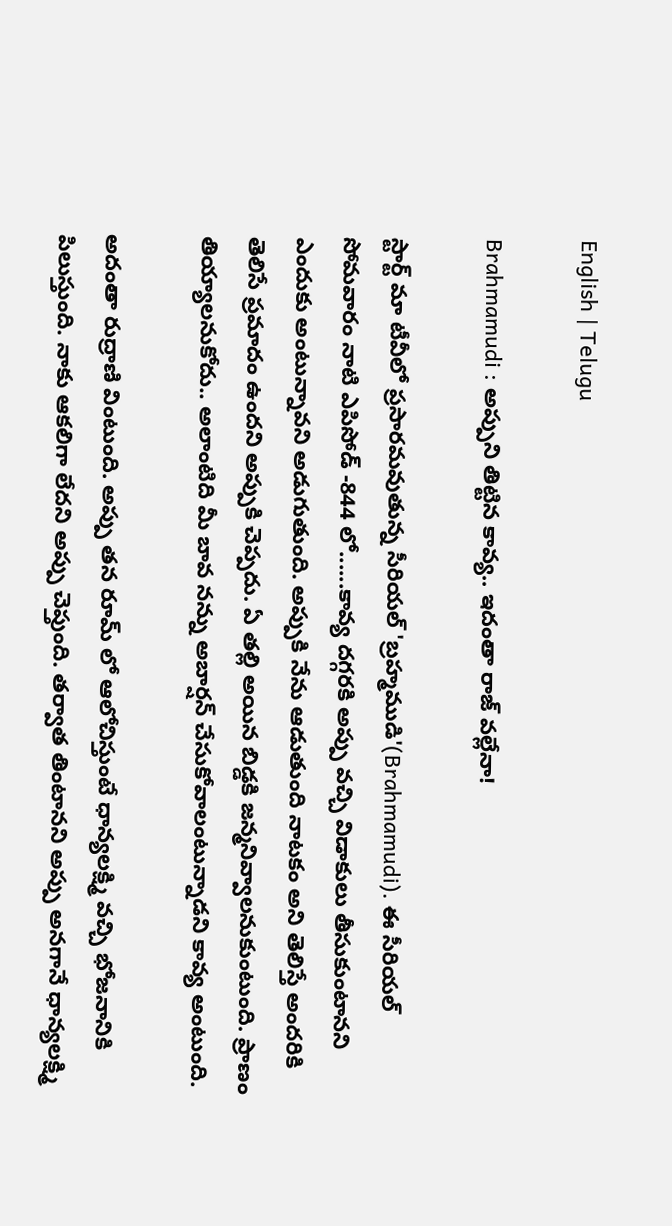English | Telugu

Brahmamudi : అప్పుని తిట్టిన కావ్య.. ఇదంతా రాజ్ వల్లేనా!

స్టార్ట్ మా టీవీలో ప్రసారమవుతున్న సీరియల్ 'బ్రహ్మముడి'(Brahmamudi). ఈ సీరియల్ సోమవారం నాటి ఎపిసోడ్ -844 లో......కావ్య దగ్గరకి అప్పు వచ్చి విడాకులు తీసుకుంటానని ఎందుకు అంటున్నావని అడుగుతుంది. అప్పుకి నేను ఆడుతుంది నాటకం అని తెలిస్తే అందరికి తెలిసే ప్రమాదం ఉందని అప్పుకి చెప్పదు. ఏ తల్లి అయిన బిడ్డకి జన్మనివ్వాలనుకుంటుంది. ప్రాణం తియ్యాలనుకోదు.. అలాంటిది మీ బావ నన్ను అబార్షన్ చేసుకోవాలంటున్నాడని కావ్య అంటుంది.

అదంతా రుద్రాణి వింటుంది. అప్పు తన రూమ్ లో ఆలోచిస్తుంటే ధాన్యలక్ష్మి వచ్చి భోజనానికి పిలుస్తుంది. నాకు ఆకలిగా లేదని అప్పు చెప్తుంది. తర్వాత తింటానని అప్పు అనగానే ధాన్యలక్ష్మి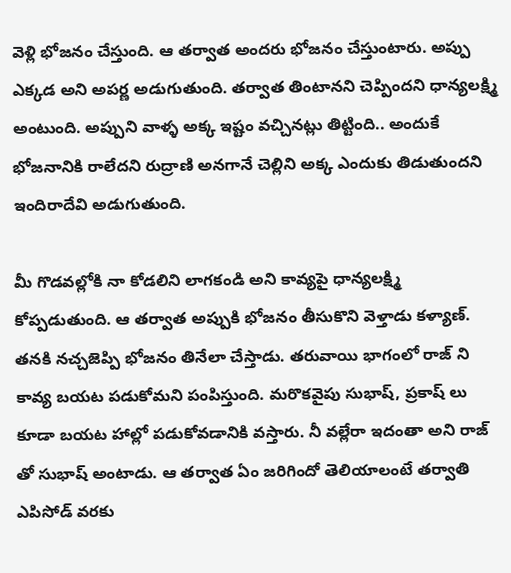వెళ్లి భోజనం చేస్తుంది. ఆ తర్వాత అందరు భోజనం చేస్తుంటారు. అప్పు ఎక్కడ అని అపర్ణ అడుగుతుంది. తర్వాత తింటానని చెప్పిందని ధాన్యలక్ష్మి అంటుంది. అప్పుని వాళ్ళ అక్క ఇష్టం వచ్చినట్లు తిట్టింది.. అందుకే భోజనానికి రాలేదని రుద్రాణి అనగానే చెల్లిని అక్క ఎందుకు తిడుతుందని ఇందిరాదేవి అడుగుతుంది.

మీ గొడవల్లోకి నా కోడలిని లాగకండి అని కావ్యపై ధాన్యలక్ష్మి కోప్పడుతుంది. ఆ తర్వాత అప్పుకి భోజనం తీసుకొని వెళ్తాడు‌ కళ్యాణ్. తనకి నచ్చజెప్పి భోజనం తినేలా చేస్తాడు. తరువాయి భాగంలో రాజ్ ని కావ్య బయట పడుకోమని పంపిస్తుంది. మరొకవైపు సుభాష్, ప్రకాష్ లు కూడా బయట హాల్లో పడుకోవడానికి వస్తారు. నీ వల్లేరా ఇదంతా అని రాజ్ తో సుభాష్ అంటాడు. ఆ తర్వాత ఏం జరిగిందో తెలియాలంటే తర్వాతి ఎపిసోడ్ వరకు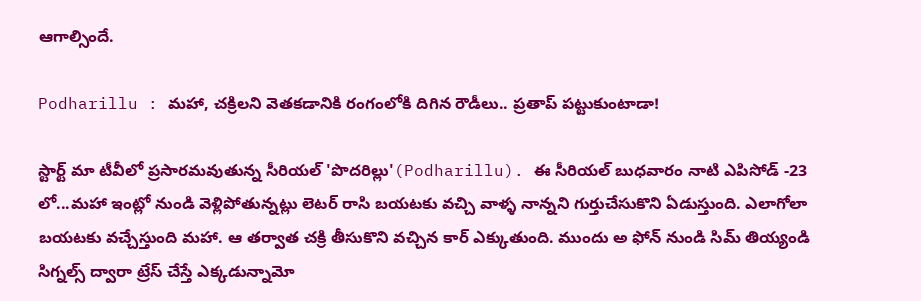ఆగాల్సిందే.

Podharillu : మహా, చక్రిలని వెతకడానికి రంగంలోకి దిగిన రౌడీలు.. ప్రతాప్ పట్టుకుంటాడా!

స్టార్ట్ మా టీవీలో ప్రసారమవుతున్న సీరియల్ 'పొదరిల్లు'(Podharillu). ఈ సీరియల్ బుధవారం నాటి ఎపిసోడ్ -23 లో...మహా ఇంట్లో నుండి వెళ్లిపోతున్నట్లు లెటర్ రాసి బయటకు వచ్చి వాళ్ళ నాన్నని గుర్తుచేసుకొని ఏడుస్తుంది. ఎలాగోలా బయటకు వచ్చేస్తుంది మహా. ఆ తర్వాత చక్రి తీసుకొని వచ్చిన కార్ ఎక్కుతుంది. ముందు అ ఫోన్ నుండి సిమ్ తియ్యండి సిగ్నల్స్ ద్వారా ట్రేస్ చేస్తే ఎక్కడున్నామో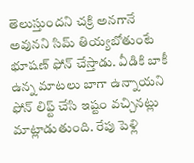తెలుస్తుందని చక్రి అనగానే అవునని సిమ్ తియ్యబోతుంటే భూషణ్ ఫోన్ చేస్తాడు. వీడికి బాకీ ఉన్న మాటలు బాగా ఉన్నాయని ఫోన్ లిఫ్ట్ చేసి ఇష్టం వచ్చినట్లు మాట్లాడుతుంది. రేపు పెళ్లి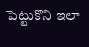పెట్టుకొని ఇలా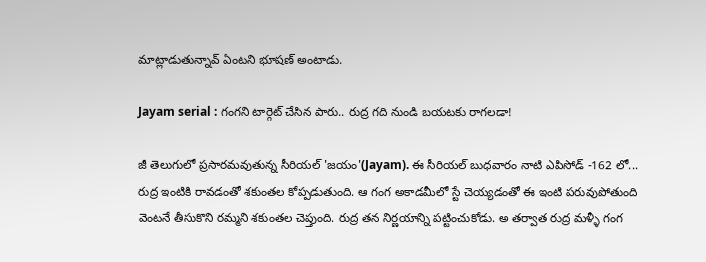మాట్లాడుతున్నావ్ ఏంటని భూషణ్ అంటాడు.

Jayam serial : గంగని టార్గెట్ చేసిన పారు.. రుద్ర గది నుండి బయటకు రాగలడా!

జీ తెలుగులో ప్రసారమవుతున్న సీరియల్ 'జయం'(Jayam). ఈ సీరియల్ బుధవారం నాటి ఎపిసోడ్ -162 లో... రుద్ర ఇంటికి రావడంతో శకుంతల కోప్పడుతుంది. ఆ గంగ అకాడమీలో స్టే చెయ్యడంతో ఈ ఇంటి పరువుపోతుంది వెంటనే తీసుకొని రమ్మని శకుంతల చెప్తుంది. రుద్ర తన నిర్ణయాన్ని పట్టించుకోడు. అ తర్వాత రుద్ర మళ్ళీ గంగ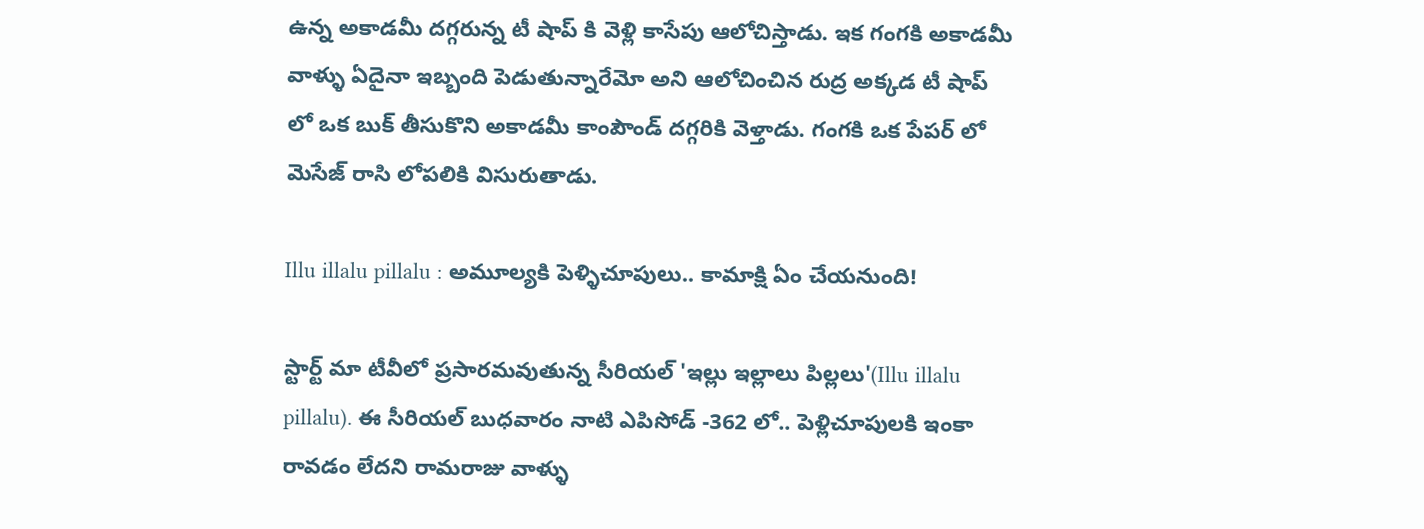ఉన్న అకాడమీ దగ్గరున్న టీ షాప్ కి వెళ్లి కాసేపు ఆలోచిస్తాడు. ఇక గంగకి అకాడమీ వాళ్ళు ఏదైనా ఇబ్బంది పెడుతున్నారేమో అని ఆలోచించిన రుద్ర అక్కడ టీ షాప్ లో ఒక బుక్ తీసుకొని అకాడమీ కాంపౌండ్ దగ్గరికి వెళ్తాడు. గంగకి ఒక పేపర్ లో మెసేజ్ రాసి లోపలికి విసురుతాడు.

Illu illalu pillalu : అమూల్యకి పెళ్ళిచూపులు.. కామాక్షి ఏం చేయనుంది!

స్టార్ట్ మా టీవీలో ప్రసారమవుతున్న సీరియల్ 'ఇల్లు ఇల్లాలు పిల్లలు'(Illu illalu pillalu). ఈ సీరియల్ బుధవారం నాటి ఎపిసోడ్ -362 లో.. పెళ్లిచూపులకి ఇంకా రావడం లేదని రామరాజు వాళ్ళు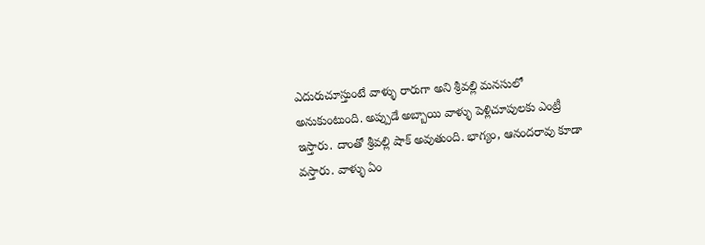ఎదురుచూస్తుంటే వాళ్ళు రారుగా అని శ్రీవల్లి మనసులో అనుకుంటుంది. అప్పుడే అబ్బాయి వాళ్ళు పెళ్లిచూపులకు ఎంట్రీ ఇస్తారు‌. దాంతో శ్రీవల్లి షాక్ అవుతుంది. భాగ్యం, ఆనందరావు కూడా వస్తారు. వాళ్ళు ఏం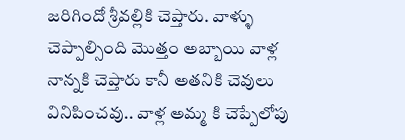జరిగిందో శ్రీవల్లికి చెప్తారు. వాళ్ళు చెప్పాల్సింది మొత్తం అబ్బాయి వాళ్ల నాన్నకి చెప్తారు కానీ అతనికి చెవులు వినిపించవు.. వాళ్ల అమ్మ కి చెప్పేలోపు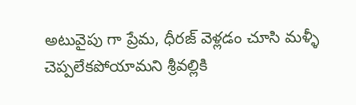అటువైపు గా ప్రేమ, ధీరజ్ వెళ్లడం చూసి మళ్ళీ చెప్పలేకపోయామని శ్రీవల్లికి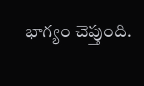భాగ్యం చెప్తుంది.